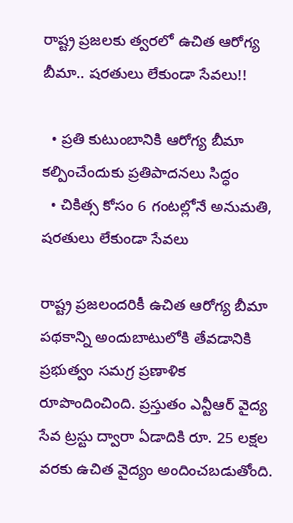రాష్ట్ర ప్రజలకు త్వరలో ఉచిత ఆరోగ్య బీమా.. షరతులు లేకుండా సేవలు!!

  • ప్రతి కుటుంబానికి ఆరోగ్య బీమా కల్పించేందుకు ప్రతిపాదనలు సిద్ధం
  • చికిత్స కోసం 6 గంటల్లోనే అనుమతి, షరతులు లేకుండా సేవలు

రాష్ట్ర ప్రజలందరికీ ఉచిత ఆరోగ్య బీమా పథకాన్ని అందుబాటులోకి తేవడానికి ప్రభుత్వం సమగ్ర ప్రణాళిక రూపొందించింది. ప్రస్తుతం ఎన్టీఆర్ వైద్య సేవ ట్రస్టు ద్వారా ఏడాదికి రూ. 25 లక్షల వరకు ఉచిత వైద్యం అందించబడుతోంది.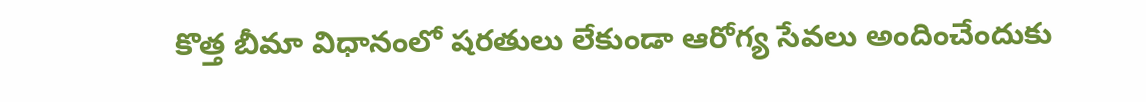కొత్త బీమా విధానంలో షరతులు లేకుండా ఆరోగ్య సేవలు అందించేందుకు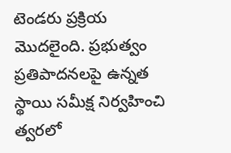టెండరు ప్రక్రియ మొదలైంది. ప్రభుత్వం ప్రతిపాదనలపై ఉన్నత స్థాయి సమీక్ష నిర్వహించి త్వరలో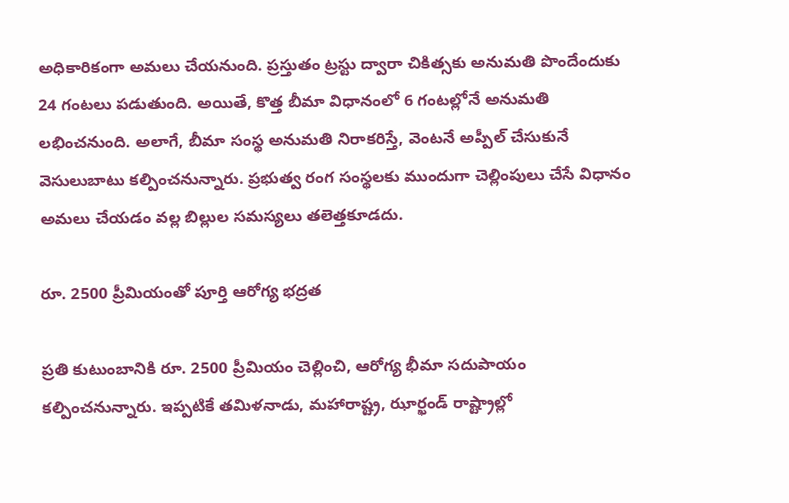అధికారికంగా అమలు చేయనుంది. ప్రస్తుతం ట్రస్టు ద్వారా చికిత్సకు అనుమతి పొందేందుకు 24 గంటలు పడుతుంది. అయితే, కొత్త బీమా విధానంలో 6 గంటల్లోనే అనుమతి లభించనుంది. అలాగే, బీమా సంస్థ అనుమతి నిరాకరిస్తే, వెంటనే అప్పీల్ చేసుకునే వెసులుబాటు కల్పించనున్నారు. ప్రభుత్వ రంగ సంస్థలకు ముందుగా చెల్లింపులు చేసే విధానం అమలు చేయడం వల్ల బిల్లుల సమస్యలు తలెత్తకూడదు.

రూ. 2500 ప్రీమియంతో పూర్తి ఆరోగ్య భద్రత

ప్రతి కుటుంబానికి రూ. 2500 ప్రీమియం చెల్లించి, ఆరోగ్య భీమా సదుపాయం కల్పించనున్నారు. ఇప్పటికే తమిళనాడు, మహారాష్ట్ర, ఝార్ఖండ్ రాష్ట్రాల్లో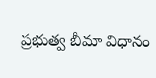ప్రభుత్వ బీమా విధానం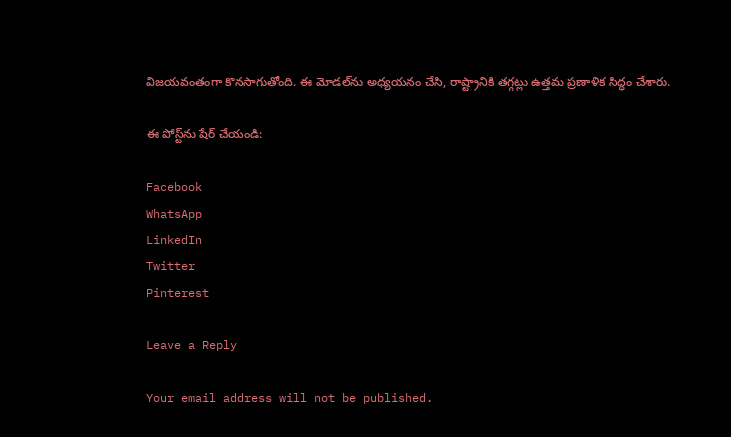విజయవంతంగా కొనసాగుతోంది. ఈ మోడల్‌ను అధ్యయనం చేసి, రాష్ట్రానికి తగ్గట్లు ఉత్తమ ప్రణాళిక సిద్ధం చేశారు.

ఈ పోస్ట్‌ను షేర్ చేయండి:

Facebook
WhatsApp
LinkedIn
Twitter
Pinterest

Leave a Reply

Your email address will not be published.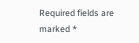Required fields are marked *